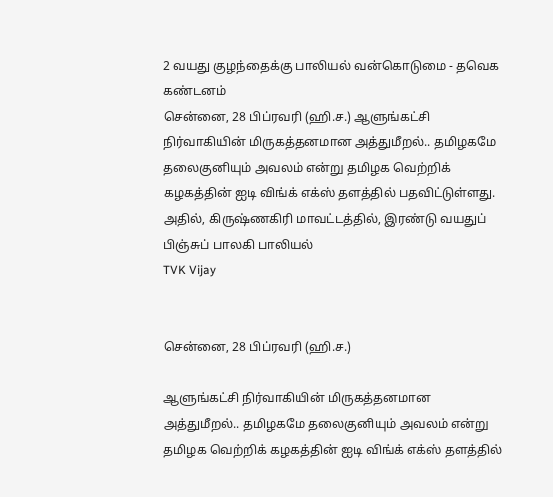2 வயது குழந்தைக்கு பாலியல் வன்கொடுமை - தவெக கண்டனம்
சென்னை, 28 பிப்ரவரி (ஹி.ச.) ஆளுங்கட்சி நிர்வாகியின் மிருகத்தனமான அத்துமீறல்.. தமிழகமே தலைகுனியும் அவலம் என்று தமிழக வெற்றிக் கழகத்தின் ஐடி விங்க் எக்ஸ் தளத்தில் பதவிட்டுள்ளது. அதில், கிருஷ்ணகிரி மாவட்டத்தில், இரண்டு வயதுப் பிஞ்சுப் பாலகி பாலியல்
TVK Vijay


சென்னை, 28 பிப்ரவரி (ஹி.ச.)

ஆளுங்கட்சி நிர்வாகியின் மிருகத்தனமான அத்துமீறல்.. தமிழகமே தலைகுனியும் அவலம் என்று தமிழக வெற்றிக் கழகத்தின் ஐடி விங்க் எக்ஸ் தளத்தில்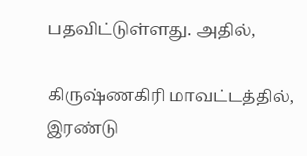பதவிட்டுள்ளது. அதில்,

கிருஷ்ணகிரி மாவட்டத்தில், இரண்டு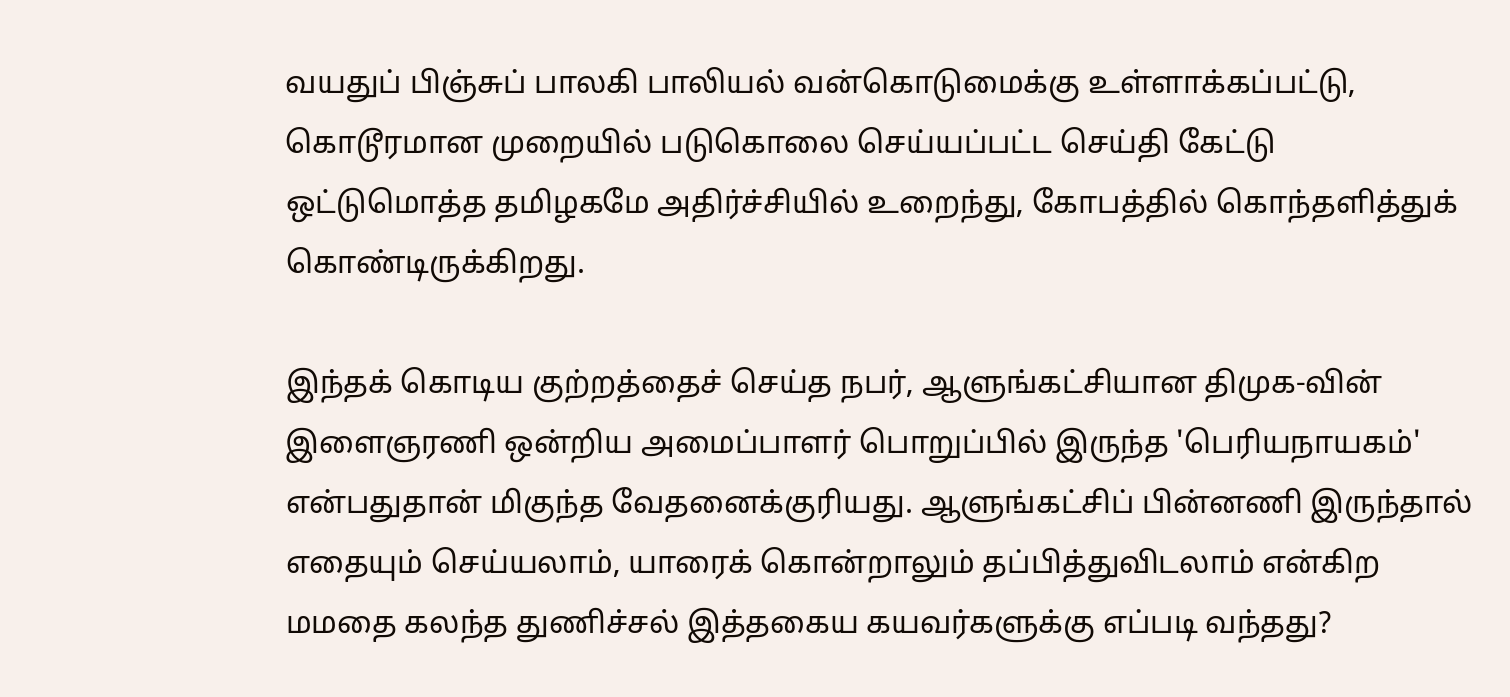வயதுப் பிஞ்சுப் பாலகி பாலியல் வன்கொடுமைக்கு உள்ளாக்கப்பட்டு, கொடூரமான முறையில் படுகொலை செய்யப்பட்ட செய்தி கேட்டு ஒட்டுமொத்த தமிழகமே அதிர்ச்சியில் உறைந்து, கோபத்தில் கொந்தளித்துக் கொண்டிருக்கிறது.

இந்தக் கொடிய குற்றத்தைச் செய்த நபர், ஆளுங்கட்சியான திமுக-வின் இளைஞரணி ஒன்றிய அமைப்பாளர் பொறுப்பில் இருந்த 'பெரியநாயகம்' என்பதுதான் மிகுந்த வேதனைக்குரியது. ஆளுங்கட்சிப் பின்னணி இருந்தால் எதையும் செய்யலாம், யாரைக் கொன்றாலும் தப்பித்துவிடலாம் என்கிற மமதை கலந்த துணிச்சல் இத்தகைய கயவர்களுக்கு எப்படி வந்தது?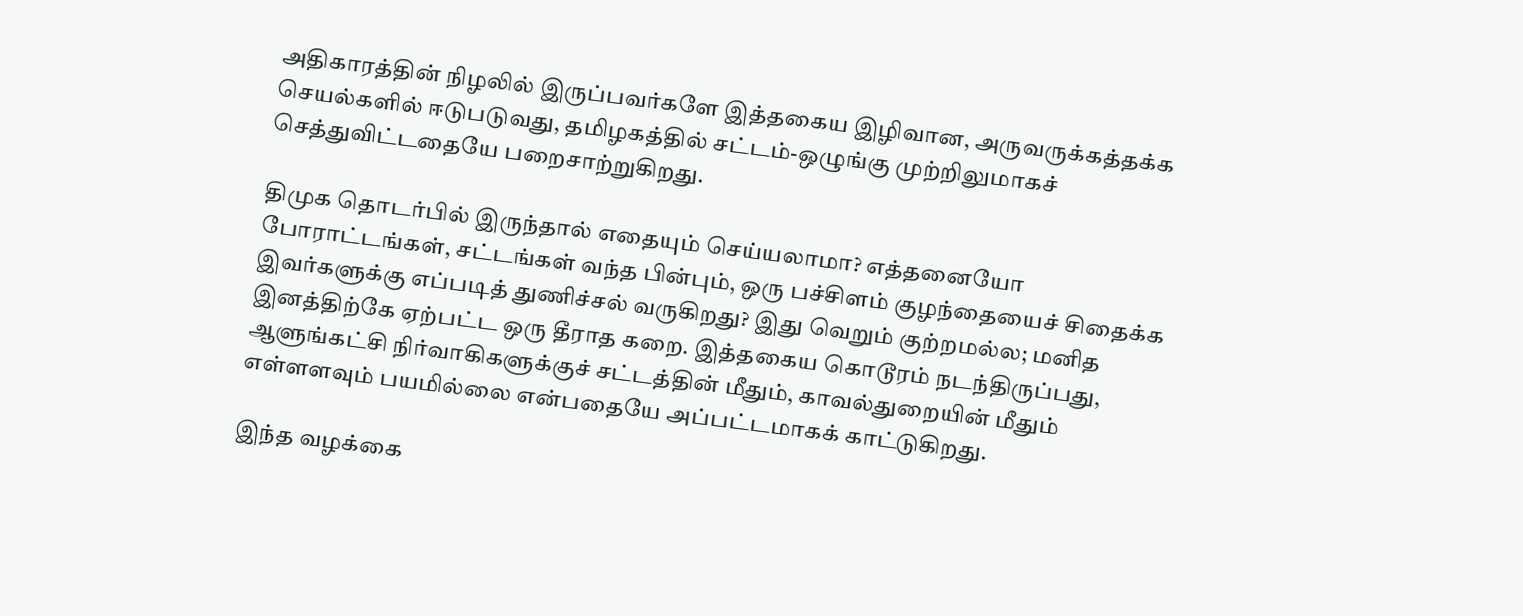அதிகாரத்தின் நிழலில் இருப்பவர்களே இத்தகைய இழிவான, அருவருக்கத்தக்க செயல்களில் ஈடுபடுவது, தமிழகத்தில் சட்டம்-ஒழுங்கு முற்றிலுமாகச் செத்துவிட்டதையே பறைசாற்றுகிறது.

திமுக தொடர்பில் இருந்தால் எதையும் செய்யலாமா? எத்தனையோ போராட்டங்கள், சட்டங்கள் வந்த பின்பும், ஒரு பச்சிளம் குழந்தையைச் சிதைக்க இவர்களுக்கு எப்படித் துணிச்சல் வருகிறது? இது வெறும் குற்றமல்ல; மனித இனத்திற்கே ஏற்பட்ட ஒரு தீராத கறை. இத்தகைய கொடூரம் நடந்திருப்பது, ஆளுங்கட்சி நிர்வாகிகளுக்குச் சட்டத்தின் மீதும், காவல்துறையின் மீதும் எள்ளளவும் பயமில்லை என்பதையே அப்பட்டமாகக் காட்டுகிறது.

இந்த வழக்கை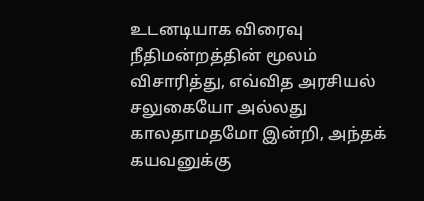உடனடியாக விரைவு நீதிமன்றத்தின் மூலம் விசாரித்து, எவ்வித அரசியல் சலுகையோ அல்லது காலதாமதமோ இன்றி, அந்தக் கயவனுக்கு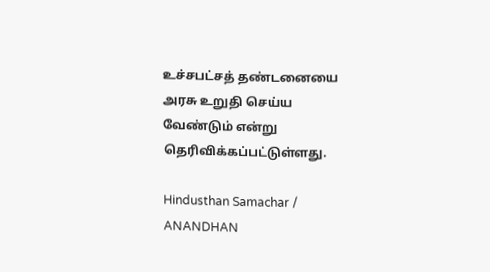உச்சபட்சத் தண்டனையை அரசு உறுதி செய்ய வேண்டும் என்று தெரிவிக்கப்பட்டுள்ளது.

Hindusthan Samachar / ANANDHAN